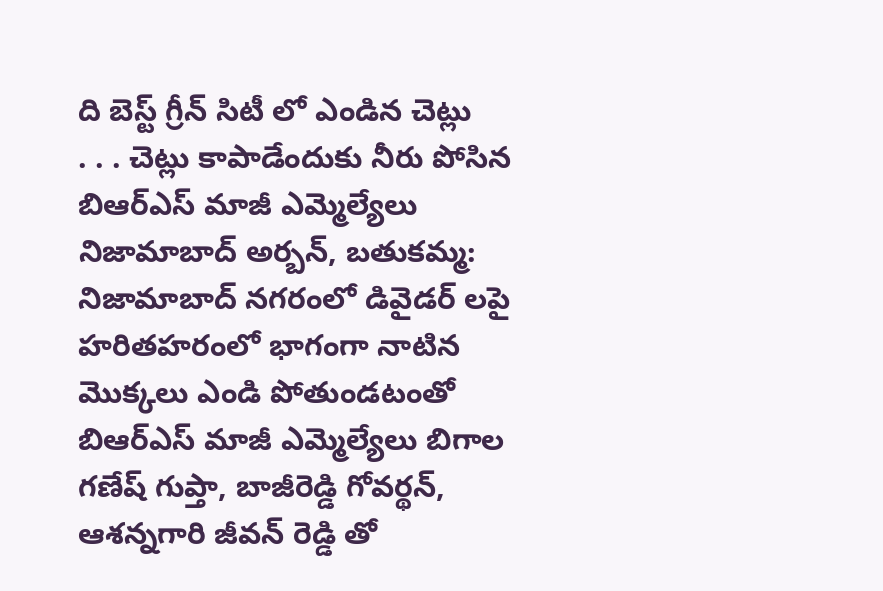ది బెస్ట్ గ్రీన్ సిటీ లో ఎండిన చెట్లు
. . . చెట్లు కాపాడేందుకు నీరు పోసిన బిఆర్ఎస్ మాజీ ఎమ్మెల్యేలు నిజామాబాద్ అర్బన్, బతుకమ్మ: నిజామాబాద్ నగరంలో డివైడర్ లపై హరితహరంలో భాగంగా నాటిన మొక్కలు ఎండి పోతుండటంతో బిఆర్ఎస్ మాజీ ఎమ్మెల్యేలు బిగాల గణేష్ గుప్తా, బాజీరెడ్డి గోవర్థన్, ఆశన్నగారి జీవన్ రెడ్డి తో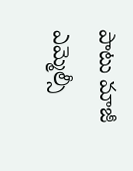పాటు మాజీ ఎమ్మెల్సీ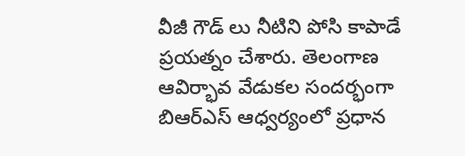వీజీ గౌడ్ లు నీటిని పోసి కాపాడే ప్రయత్నం చేశారు. తెలంగాణ ఆవిర్భావ వేడుకల సందర్భంగా బిఆర్ఎస్ ఆధ్వర్యంలో ప్రధాన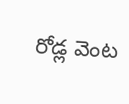రోడ్ల వెంట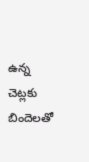ఉన్న చెట్లకు బిందెలతో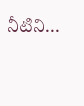నీటిని...